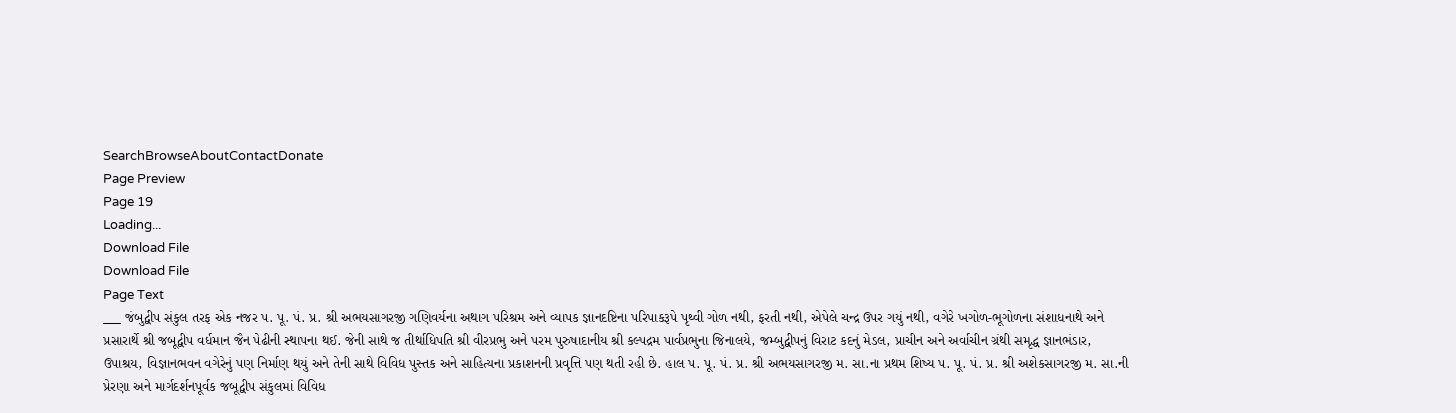SearchBrowseAboutContactDonate
Page Preview
Page 19
Loading...
Download File
Download File
Page Text
___ જંબુદ્વીપ સંકુલ તરફ એક નજર પ. પૂ. પં. પ્ર. શ્રી અભયસાગરજી ગણિવર્યના અથાગ પરિશ્રમ અને વ્યાપક જ્ઞાનદષ્ટિના પરિપાકરૂપે પૃથ્વી ગોળ નથી, ફરતી નથી, એપેલે ચન્દ્ર ઉપર ગયું નથી, વગેરે ખગોળ-ભૂગોળના સંશાધનાથે અને પ્રસારાર્થે શ્રી જબૂદ્વીપ વર્ધમાન જૈન પેઢીની સ્થાપના થઈ. જેની સાથે જ તીર્થાધિપતિ શ્રી વીરપ્રભુ અને પરમ પુરુષાદાનીય શ્રી કલ્પદ્રમ પાર્વપ્રભુના જિનાલયે, જમ્બુદ્વીપનું વિરાટ કદનું મેડલ, પ્રાચીન અને અર્વાચીન ગ્રંથી સમૃદ્ધ જ્ઞાનભંડાર, ઉપાશ્રય, વિજ્ઞાનભવન વગેરેનું પણ નિર્માણ થયું અને તેની સાથે વિવિધ પુસ્તક અને સાહિત્યના પ્રકાશનની પ્રવૃત્તિ પણ થતી રહી છે. હાલ પ. પૂ. પં. પ્ર. શ્રી અભયસાગરજી મ. સા.ના પ્રથમ શિષ્ય પ. પૂ. પં. પ્ર. શ્રી અશેકસાગરજી મ. સા.ની પ્રેરણા અને માર્ગદર્શનપૂર્વક જબૂદ્વીપ સંકુલમાં વિવિધ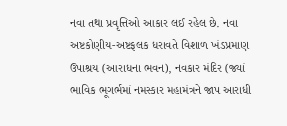નવા તથા પ્રવૃત્તિઓ આકાર લઈ રહેલ છે. નવા અષ્ટકોણીય-અષ્ટફલક ધરાવતે વિશાળ ખંડપ્રમાણ ઉપાશ્રય (આરાધના ભવન), નવકાર મંદિર (જ્યાં ભાવિક ભૂગર્ભમાં નમસ્કાર મહામંત્રને જાપ આરાધી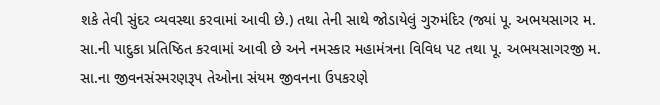શકે તેવી સુંદર વ્યવસ્થા કરવામાં આવી છે.) તથા તેની સાથે જોડાયેલું ગુરુમંદિર (જ્યાં પૂ. અભયસાગર મ. સા.ની પાદુકા પ્રતિષ્ઠિત કરવામાં આવી છે અને નમસ્કાર મહામંત્રના વિવિધ પટ તથા પૂ. અભયસાગરજી મ. સા.ના જીવનસંસ્મરણરૂપ તેઓના સંયમ જીવનના ઉપકરણે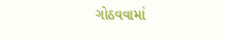ગોઠવવામાં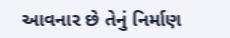આવનાર છે તેનું નિર્માણ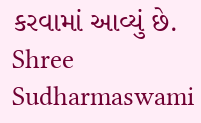કરવામાં આવ્યું છે. Shree Sudharmaswami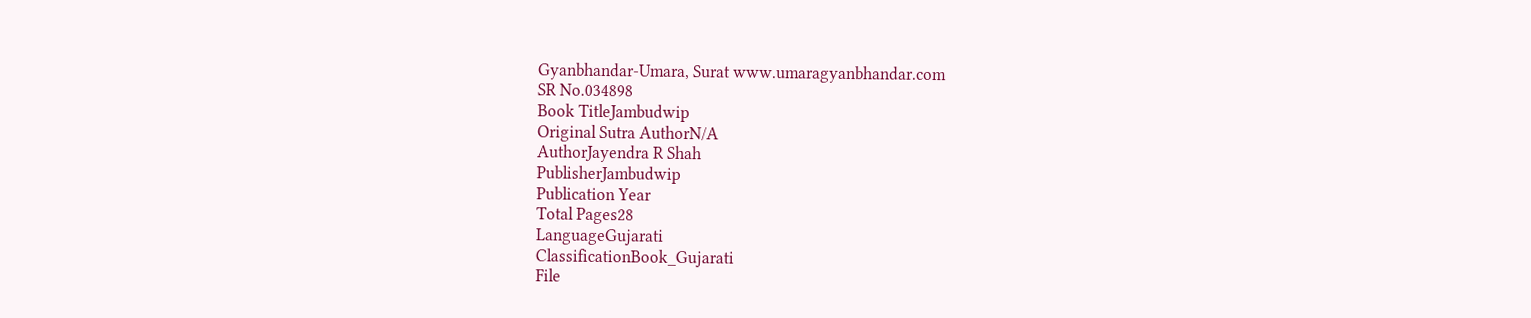Gyanbhandar-Umara, Surat www.umaragyanbhandar.com
SR No.034898
Book TitleJambudwip
Original Sutra AuthorN/A
AuthorJayendra R Shah
PublisherJambudwip
Publication Year
Total Pages28
LanguageGujarati
ClassificationBook_Gujarati
File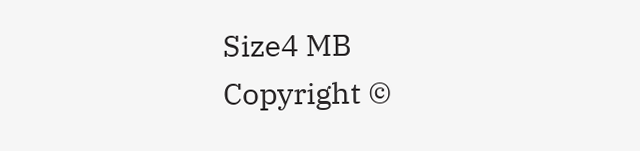Size4 MB
Copyright ©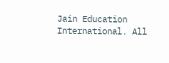Jain Education International. All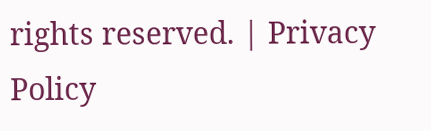rights reserved. | Privacy Policy